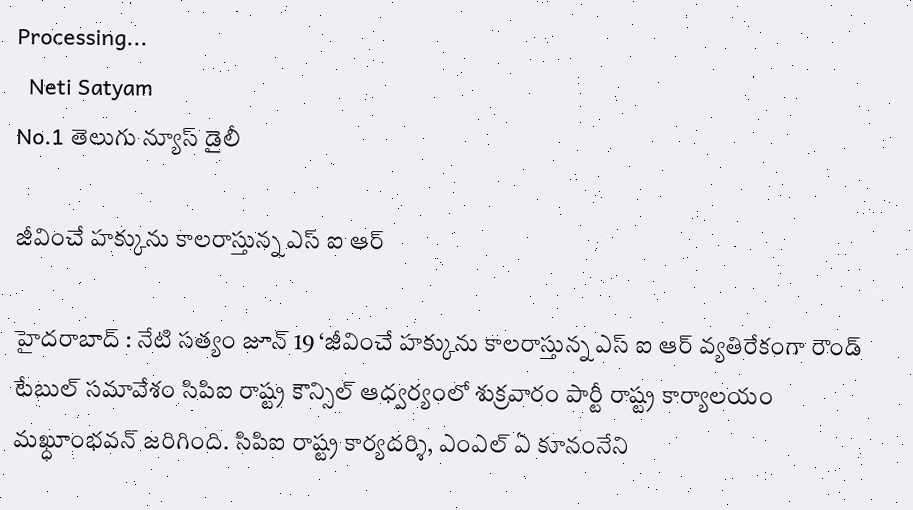Processing...
  Neti Satyam
No.1 తెలుగు న్యూస్ డైలీ

జీవించే హక్కును కాలరాస్తున్న ఎస్ ఐ ఆర్

హైదరాబాద్ : నేటి సత్యం జూన్ 19 ‘జీవించే హక్కును కాలరాస్తున్న ఎస్ ఐ ఆర్ వ్యతిరేకంగా రౌండ్ టేబుల్ సమావేశం సిపిఐ రాష్ట్ర కౌన్సిల్ ఆధ్వర్యంలో శుక్రవారం పార్టీ రాష్ట్ర కార్యాలయం మఖ్ధూంభవన్ జరిగింది. సిపిఐ రాష్ట్ర కార్యదర్శి, ఎంఎల్ ఏ కూనంనేని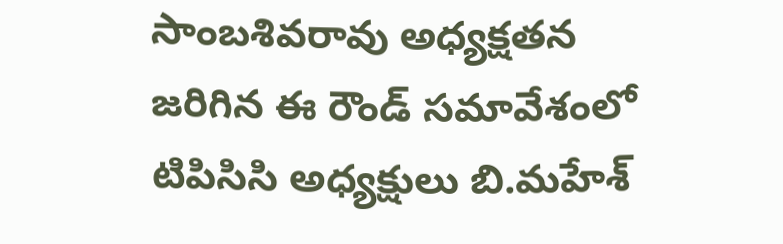సాంబశివరావు అధ్యక్షతన జరిగిన ఈ రౌండ్ సమావేశంలో టిపిసిసి అధ్యక్షులు బి.మహేశ్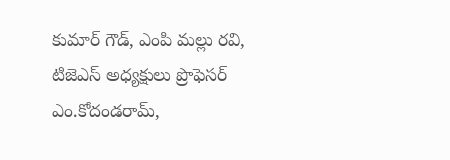కుమార్ గౌడ్, ఎంపి మల్లు రవి, టిజెఎస్ అధ్యక్షులు ప్రొఫెసర్ ఎం.కోదండరామ్,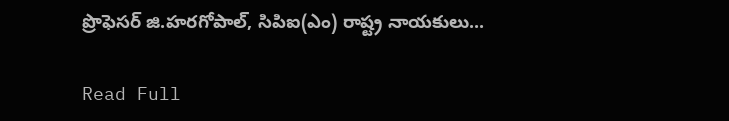ప్రొఫెసర్ జి.హరగోపాల్, సిపిఐ(ఎం) రాష్ట్ర నాయకులు...

Read Full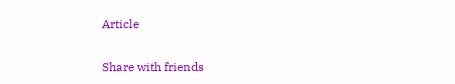Article

Share with friends